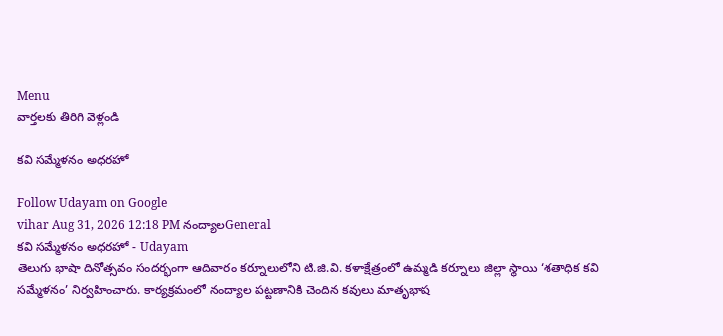Menu
వార్తలకు తిరిగి వెళ్లండి

కవి సమ్మేళనం అధరహో

Follow Udayam on Google
vihar Aug 31, 2026 12:18 PM నంద్యాలGeneral
కవి సమ్మేళనం అధరహో - Udayam
తెలుగు భాషా దినోత్సవం సందర్భంగా ఆదివారం కర్నూలులోని టి.జి.వి. కళాక్షేత్రంలో ఉమ్మడి కర్నూలు జిల్లా స్థాయి ‘శతాధిక కవి సమ్మేళనం’ నిర్వహించారు. కార్యక్రమంలో నంద్యాల పట్టణానికి చెందిన కవులు మాతృభాష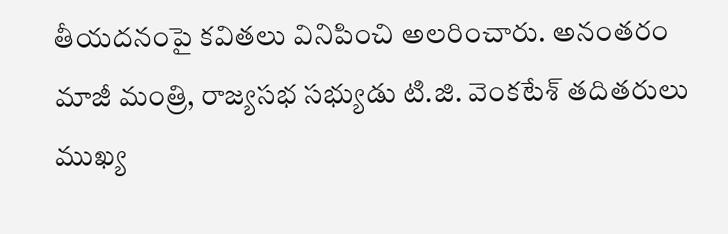తీయదనంపై కవితలు వినిపించి అలరించారు. అనంతరం మాజీ మంత్రి, రాజ్యసభ సభ్యుడు టి.జి. వెంకటేశ్‌ తదితరులు ముఖ్య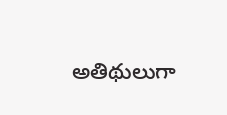అతిథులుగా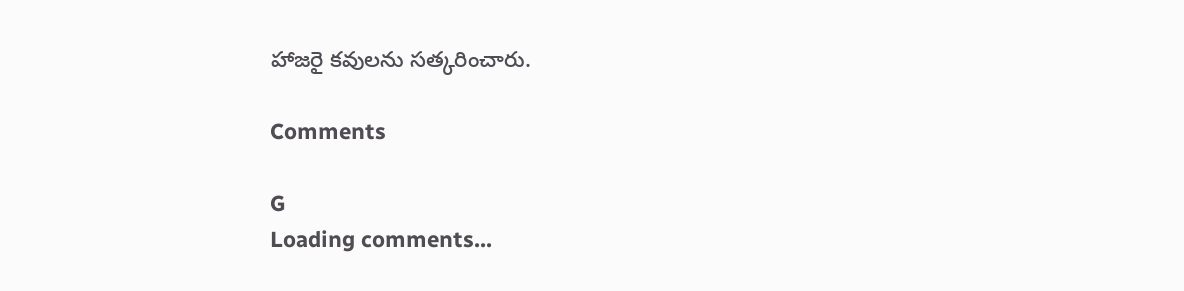హాజరై కవులను సత్కరించారు.

Comments

G
Loading comments...